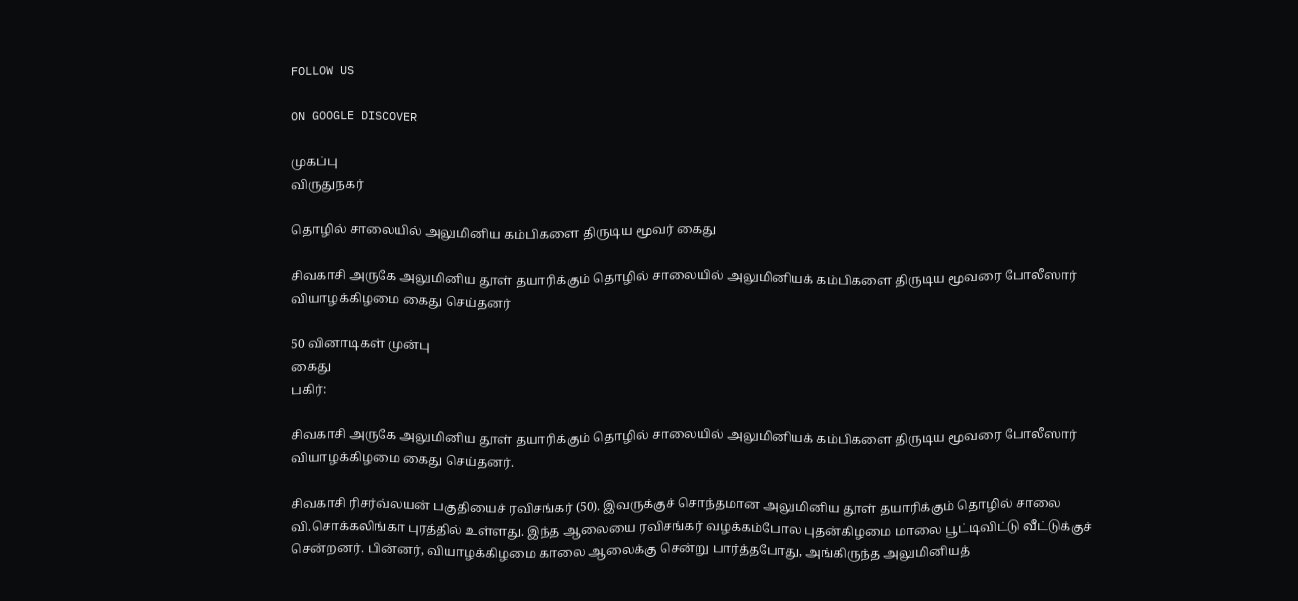FOLLOW US

ON GOOGLE DISCOVER

முகப்பு
விருதுநகர்

தொழில் சாலையில் அலுமினிய கம்பிகளை திருடிய மூவர் கைது

சிவகாசி அருகே அலுமினிய தூள் தயாரிக்கும் தொழில் சாலையில் அலுமினியக் கம்பிகளை திருடிய மூவரை போலீஸார் வியாழக்கிழமை கைது செய்தனர்

50 வினாடிகள் முன்பு
கைது
பகிர்:

சிவகாசி அருகே அலுமினிய தூள் தயாரிக்கும் தொழில் சாலையில் அலுமினியக் கம்பிகளை திருடிய மூவரை போலீஸார் வியாழக்கிழமை கைது செய்தனர்.

சிவகாசி ரிசர்வ்லயன் பகுதியைச் ரவிசங்கர் (50). இவருக்குச் சொந்தமான அலுமினிய தூள் தயாரிக்கும் தொழில் சாலை வி.சொக்கலிங்கா புரத்தில் உள்ளது. இந்த ஆலையை ரவிசங்கர் வழக்கம்போல புதன்கிழமை மாலை பூட்டிவிட்டு வீட்டுக்குச் சென்றனர். பின்னர், வியாழக்கிழமை காலை ஆலைக்கு சென்று பார்த்தபோது, அங்கிருந்த அலுமினியத்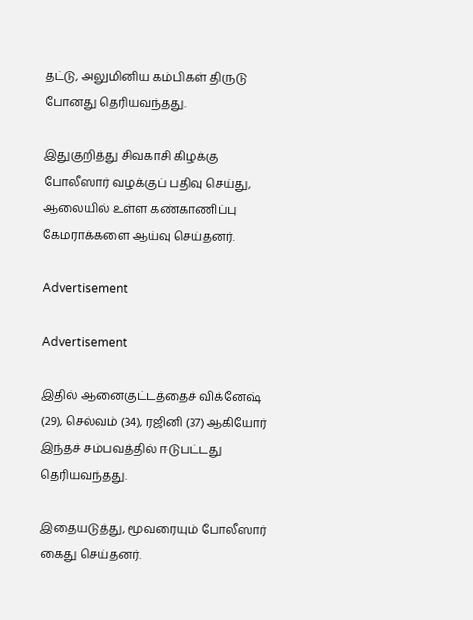தட்டு, அலுமினிய கம்பிகள் திருடு போனது தெரியவந்தது.

இதுகுறித்து சிவகாசி கிழக்கு போலீஸார் வழக்குப் பதிவு செய்து, ஆலையில் உள்ள கண்காணிப்பு கேமராக்களை ஆய்வு செய்தனர்.

Advertisement

Advertisement

இதில் ஆனைகுட்டத்தைச் விக்னேஷ் (29), செல்வம் (34), ரஜினி (37) ஆகியோர் இந்தச் சம்பவத்தில் ஈடுபட்டது தெரியவந்தது.

இதையடுத்து, மூவரையும் போலீஸார் கைது செய்தனர்.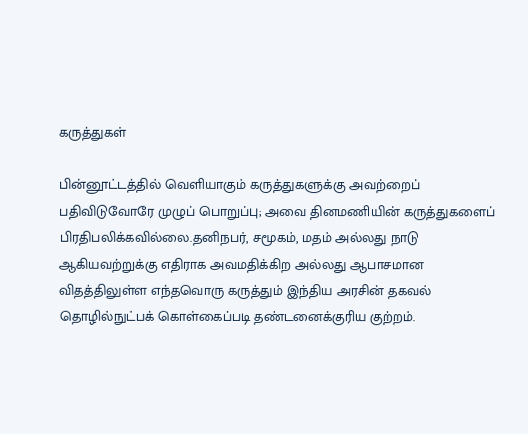கருத்துகள்

பின்னூட்டத்தில் வெளியாகும் கருத்துகளுக்கு அவற்றைப் பதிவிடுவோரே முழுப் பொறுப்பு; அவை தினமணியின் கருத்துகளைப் பிரதிபலிக்கவில்லை.தனிநபர், சமூகம், மதம் அல்லது நாடு ஆகியவற்றுக்கு எதிராக அவமதிக்கிற அல்லது ஆபாசமான விதத்திலுள்ள எந்தவொரு கருத்தும் இந்திய அரசின் தகவல் தொழில்நுட்பக் கொள்கைப்படி தண்டனைக்குரிய குற்றம்.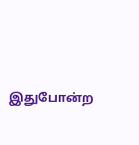இதுபோன்ற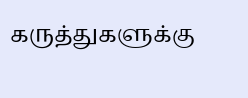கருத்துகளுக்கு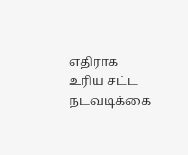எதிராக உரிய சட்ட நடவடிக்கை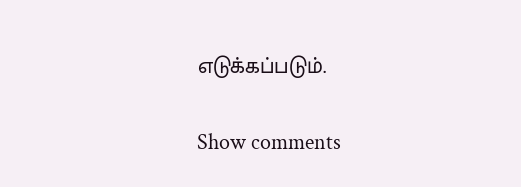எடுக்கப்படும்.

Show comments